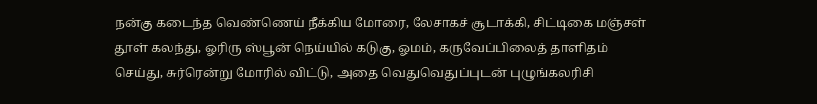நன்கு கடைந்த வெண்ணெய் நீக்கிய மோரை, லேசாகச் சூடாக்கி, சிட்டிகை மஞ்சள் தூள் கலந்து, ஓரிரு ஸ்பூன் நெய்யில் கடுகு, ஓமம், கருவேப்பிலைத் தாளிதம் செய்து, சுர்ரென்று மோரில் விட்டு, அதை வெதுவெதுப்புடன் புழுங்கலரிசி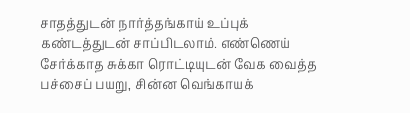சாதத்துடன் நார்த்தங்காய் உப்புக் கண்டத்துடன் சாப்பிடலாம். எண்ணெய் சேர்க்காத சுக்கா ரொட்டியுடன் வேக வைத்த பச்சைப் பயறு, சின்ன வெங்காயக்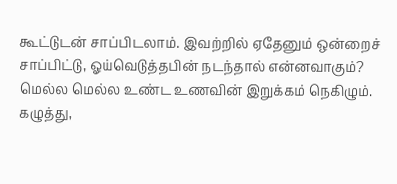கூட்டுடன் சாப்பிடலாம். இவற்றில் ஏதேனும் ஒன்றைச் சாப்பிட்டு, ஓய்வெடுத்தபின் நடந்தால் என்னவாகும்? மெல்ல மெல்ல உண்ட உணவின் இறுக்கம் நெகிழும். கழுத்து,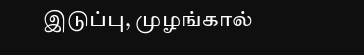இடுப்பு, முழங்கால்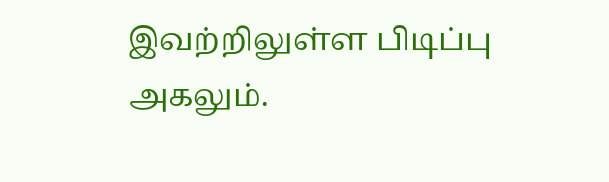இவற்றிலுள்ள பிடிப்பு அகலும்.